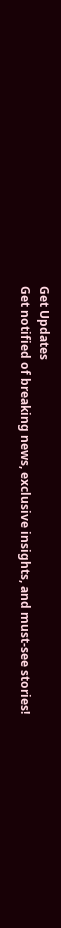Get Updates
Get notified of breaking news, exclusive insights, and must-see stories!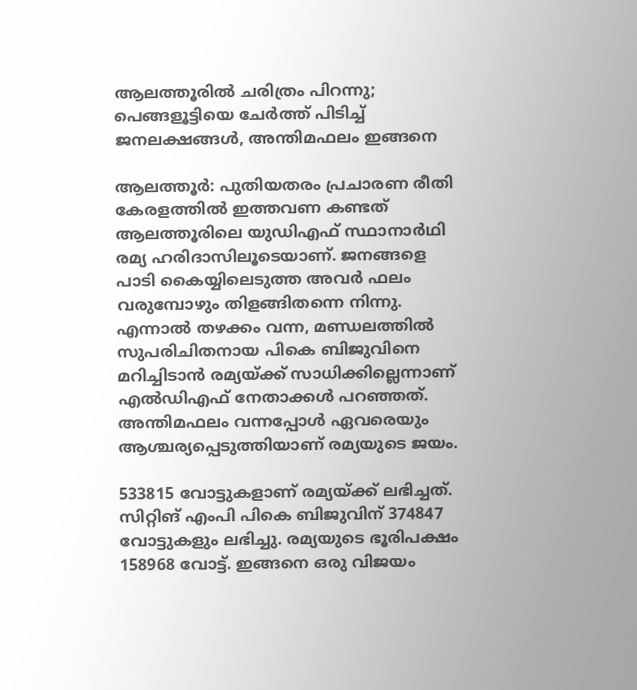ആലത്തൂരില്‍ ചരിത്രം പിറന്നു; പെങ്ങളൂട്ടിയെ ചേര്‍ത്ത് പിടിച്ച് ജനലക്ഷങ്ങള്‍, അന്തിമഫലം ഇങ്ങനെ

ആലത്തൂര്‍: പുതിയതരം പ്രചാരണ രീതി കേരളത്തില്‍ ഇത്തവണ കണ്ടത് ആലത്തൂരിലെ യുഡിഎഫ് സ്ഥാനാര്‍ഥി രമ്യ ഹരിദാസിലൂടെയാണ്. ജനങ്ങളെ പാടി കൈയ്യിലെടുത്ത അവര്‍ ഫലം വരുമ്പോഴും തിളങ്ങിതന്നെ നിന്നു. എന്നാല്‍ തഴക്കം വന്ന, മണ്ഡലത്തില്‍ സുപരിചിതനായ പികെ ബിജുവിനെ മറിച്ചിടാന്‍ രമ്യയ്ക്ക് സാധിക്കില്ലെന്നാണ് എല്‍ഡിഎഫ് നേതാക്കള്‍ പറഞ്ഞത്. അന്തിമഫലം വന്നപ്പോള്‍ ഏവരെയും ആശ്ചര്യപ്പെടുത്തിയാണ് രമ്യയുടെ ജയം.

533815 വോട്ടുകളാണ് രമ്യയ്ക്ക് ലഭിച്ചത്. സിറ്റിങ് എംപി പികെ ബിജുവിന് 374847 വോട്ടുകളും ലഭിച്ചു. രമ്യയുടെ ഭൂരിപക്ഷം 158968 വോട്ട്. ഇങ്ങനെ ഒരു വിജയം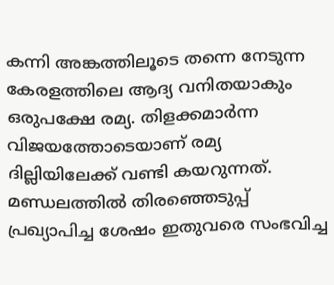കന്നി അങ്കത്തിലൂടെ തന്നെ നേടുന്ന കേരളത്തിലെ ആദ്യ വനിതയാകും ഒരുപക്ഷേ രമ്യ. തിളക്കമാര്‍ന്ന വിജയത്തോടെയാണ് രമ്യ ദില്ലിയിലേക്ക് വണ്ടി കയറുന്നത്. മണ്ഡലത്തില്‍ തിരഞ്ഞെടുപ്പ് പ്രഖ്യാപിച്ച ശേഷം ഇതുവരെ സംഭവിച്ച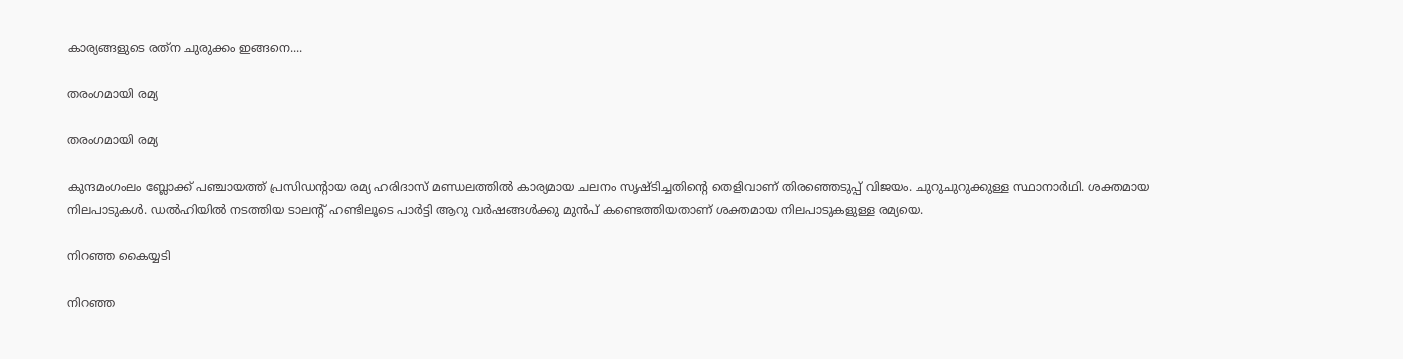കാര്യങ്ങളുടെ രത്‌ന ചുരുക്കം ഇങ്ങനെ....

തരംഗമായി രമ്യ

തരംഗമായി രമ്യ

കുന്ദമംഗംലം ബ്ലോക്ക് പഞ്ചായത്ത് പ്രസിഡന്റായ രമ്യ ഹരിദാസ് മണ്ഡലത്തില്‍ കാര്യമായ ചലനം സൃഷ്ടിച്ചതിന്റെ തെളിവാണ് തിരഞ്ഞെടുപ്പ് വിജയം. ചുറുചുറുക്കുള്ള സ്ഥാനാര്‍ഥി. ശക്തമായ നിലപാടുകള്‍. ഡല്‍ഹിയില്‍ നടത്തിയ ടാലന്റ് ഹണ്ടിലൂടെ പാര്‍ട്ടി ആറു വര്‍ഷങ്ങള്‍ക്കു മുന്‍പ് കണ്ടെത്തിയതാണ് ശക്തമായ നിലപാടുകളുള്ള രമ്യയെ.

നിറഞ്ഞ കൈയ്യടി

നിറഞ്ഞ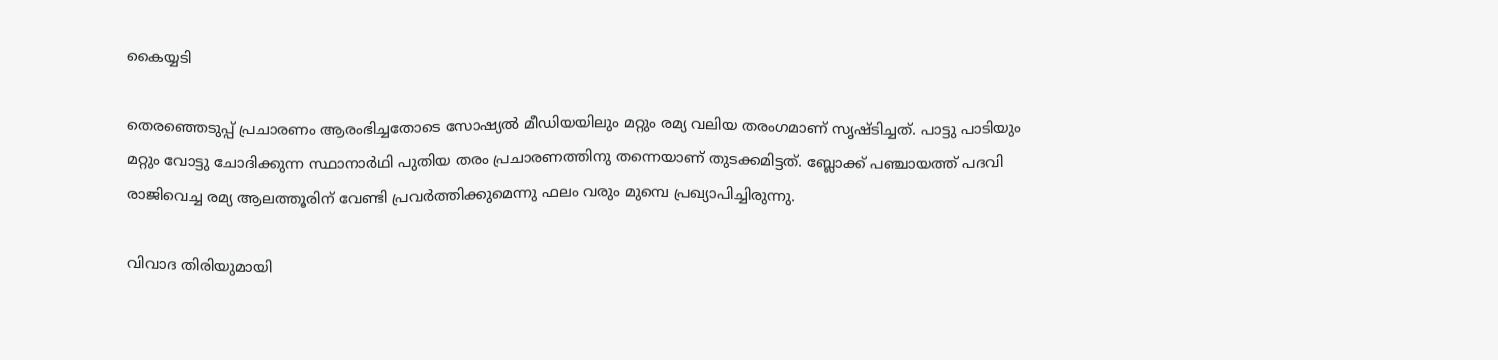കൈയ്യടി

തെരഞ്ഞെടുപ്പ് പ്രചാരണം ആരംഭിച്ചതോടെ സോഷ്യല്‍ മീഡിയയിലും മറ്റും രമ്യ വലിയ തരംഗമാണ് സൃഷ്ടിച്ചത്. പാട്ടു പാടിയും മറ്റും വോട്ടു ചോദിക്കുന്ന സ്ഥാനാര്‍ഥി പുതിയ തരം പ്രചാരണത്തിനു തന്നെയാണ് തുടക്കമിട്ടത്. ബ്ലോക്ക് പഞ്ചായത്ത് പദവി രാജിവെച്ച രമ്യ ആലത്തൂരിന് വേണ്ടി പ്രവര്‍ത്തിക്കുമെന്നു ഫലം വരും മുമ്പെ പ്രഖ്യാപിച്ചിരുന്നു.

വിവാദ തിരിയുമായി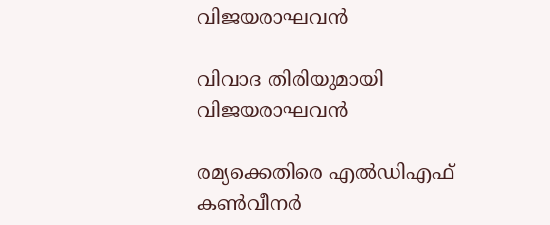വിജയരാഘവന്‍

വിവാദ തിരിയുമായി വിജയരാഘവന്‍

രമ്യക്കെതിരെ എല്‍ഡിഎഫ് കണ്‍വീനര്‍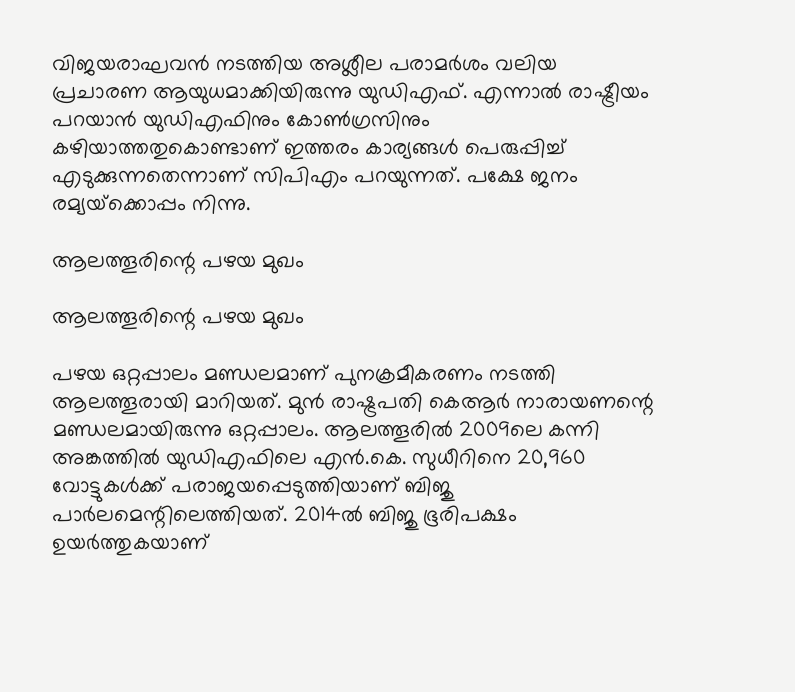വിജയരാഘവന്‍ നടത്തിയ അശ്ലീല പരാമര്‍ശം വലിയ പ്രചാരണ ആയുധമാക്കിയിരുന്നു യുഡിഎഫ്. എന്നാല്‍ രാഷ്ട്രീയം പറയാന്‍ യുഡിഎഫിനും കോണ്‍ഗ്രസിനും കഴിയാത്തതുകൊണ്ടാണ് ഇത്തരം കാര്യങ്ങള്‍ പെരുപ്പിച്ച് എടുക്കുന്നതെന്നാണ് സിപിഎം പറയുന്നത്. പക്ഷേ ജനം രമ്യയ്‌ക്കൊപ്പം നിന്നു.

ആലത്തൂരിന്റെ പഴയ മുഖം

ആലത്തൂരിന്റെ പഴയ മുഖം

പഴയ ഒറ്റപ്പാലം മണ്ഡലമാണ് പുനക്രമീകരണം നടത്തി ആലത്തൂരായി മാറിയത്. മുന്‍ രാഷ്ട്രപതി കെആര്‍ നാരായണന്റെ മണ്ഡലമായിരുന്നു ഒറ്റപ്പാലം. ആലത്തൂരില്‍ 2009ലെ കന്നി അങ്കത്തില്‍ യുഡിഎഫിലെ എന്‍.കെ. സുധീറിനെ 20,960 വോട്ടുകള്‍ക്ക് പരാജയപ്പെടുത്തിയാണ് ബിജു പാര്‍ലമെന്റിലെത്തിയത്. 2014ല്‍ ബിജു ഭൂരിപക്ഷം ഉയര്‍ത്തുകയാണ്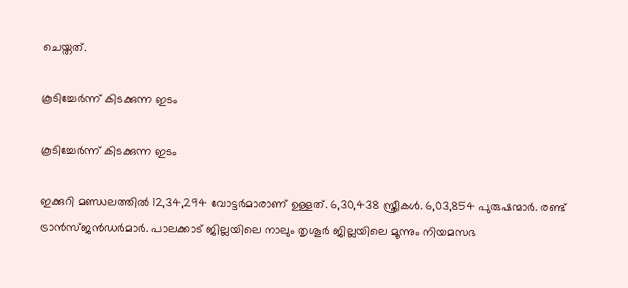ചെയ്തത്.

കൂടിച്ചേര്‍ന്ന് കിടക്കുന്ന ഇടം

കൂടിച്ചേര്‍ന്ന് കിടക്കുന്ന ഇടം

ഇക്കുറി മണ്ഡലത്തില്‍ 12,34,294 വോട്ടര്‍മാരാണ് ഉള്ളത്. 6,30,438 സ്ത്രീകള്‍. 6,03,854 പുരുഷന്മാര്‍. രണ്ട് ട്രാന്‍സ്ജന്‍ഡര്‍മാര്‍. പാലക്കാട് ജില്ലയിലെ നാലും തൃശൂര്‍ ജില്ലയിലെ മൂന്നും നിയമസഭ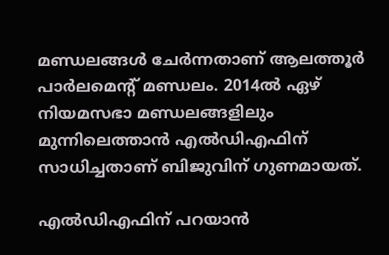മണ്ഡലങ്ങള്‍ ചേര്‍ന്നതാണ് ആലത്തൂര്‍ പാര്‍ലമെന്റ് മണ്ഡലം. 2014ല്‍ ഏഴ് നിയമസഭാ മണ്ഡലങ്ങളിലും മുന്നിലെത്താന്‍ എല്‍ഡിഎഫിന് സാധിച്ചതാണ് ബിജുവിന് ഗുണമായത്.

എല്‍ഡിഎഫിന് പറയാന്‍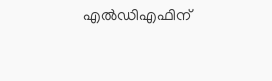എല്‍ഡിഎഫിന്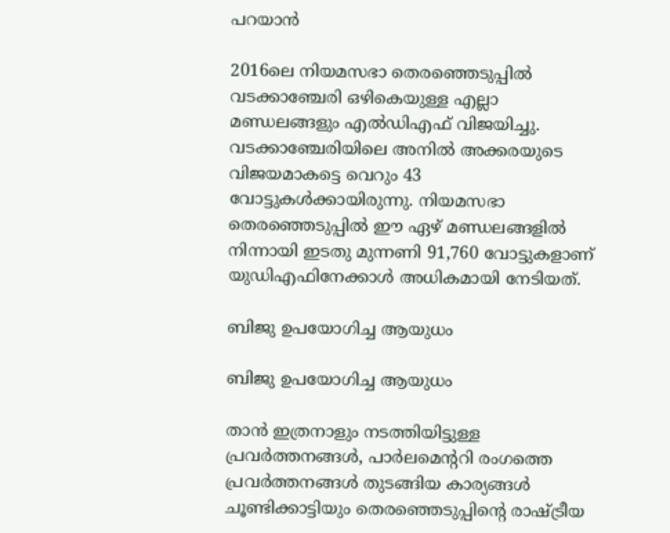പറയാന്‍

2016ലെ നിയമസഭാ തെരഞ്ഞെടുപ്പില്‍ വടക്കാഞ്ചേരി ഒഴികെയുള്ള എല്ലാ മണ്ഡലങ്ങളും എല്‍ഡിഎഫ് വിജയിച്ചു. വടക്കാഞ്ചേരിയിലെ അനില്‍ അക്കരയുടെ വിജയമാകട്ടെ വെറും 43 വോട്ടുകള്‍ക്കായിരുന്നു. നിയമസഭാ തെരഞ്ഞെടുപ്പില്‍ ഈ ഏഴ് മണ്ഡലങ്ങളില്‍ നിന്നായി ഇടതു മുന്നണി 91,760 വോട്ടുകളാണ് യുഡിഎഫിനേക്കാള്‍ അധികമായി നേടിയത്.

ബിജു ഉപയോഗിച്ച ആയുധം

ബിജു ഉപയോഗിച്ച ആയുധം

താന്‍ ഇത്രനാളും നടത്തിയിട്ടുള്ള പ്രവര്‍ത്തനങ്ങള്‍, പാര്‍ലമെന്ററി രംഗത്തെ പ്രവര്‍ത്തനങ്ങള്‍ തുടങ്ങിയ കാര്യങ്ങള്‍ ചൂണ്ടിക്കാട്ടിയും തെരഞ്ഞെടുപ്പിന്റെ രാഷ്ട്രീയ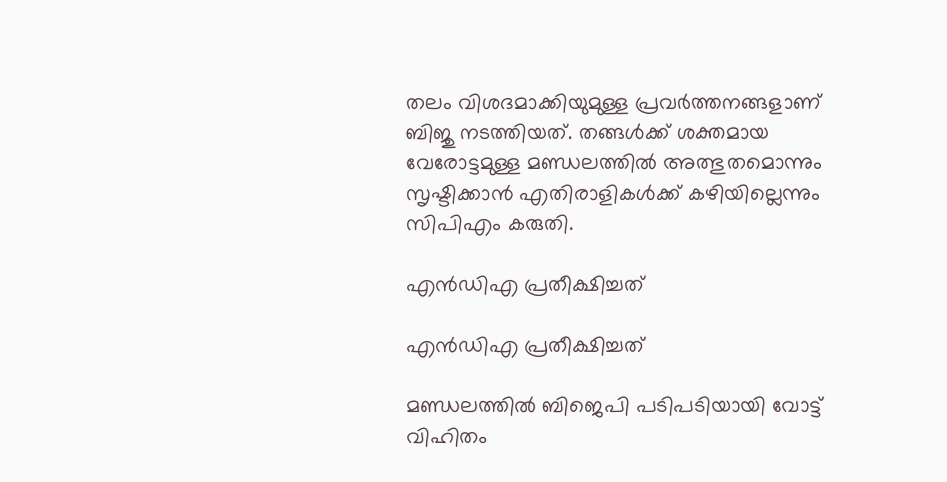തലം വിശദമാക്കിയുമുള്ള പ്രവര്‍ത്തനങ്ങളാണ് ബിജു നടത്തിയത്. തങ്ങള്‍ക്ക് ശക്തമായ വേരോട്ടമുള്ള മണ്ഡലത്തില്‍ അത്ഭുതമൊന്നും സൃഷ്ടിക്കാന്‍ എതിരാളികള്‍ക്ക് കഴിയില്ലെന്നും സിപിഎം കരുതി.

എന്‍ഡിഎ പ്രതീക്ഷിച്ചത്

എന്‍ഡിഎ പ്രതീക്ഷിച്ചത്

മണ്ഡലത്തില്‍ ബിജെപി പടിപടിയായി വോട്ട് വിഹിതം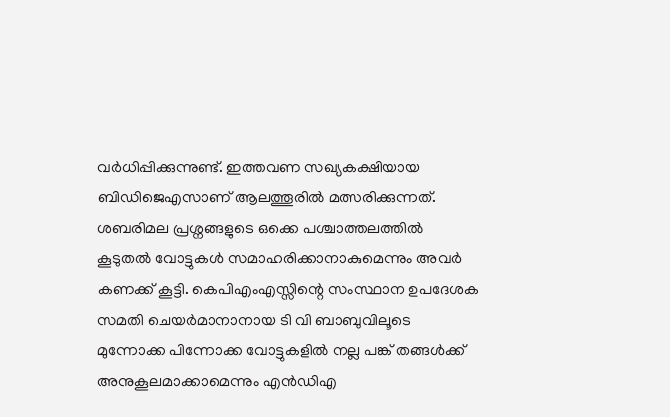വര്‍ധിപ്പിക്കുന്നുണ്ട്. ഇത്തവണ സഖ്യകക്ഷിയായ ബിഡിജെഎസാണ് ആലത്തൂരില്‍ മത്സരിക്കുന്നത്. ശബരിമല പ്രശ്നങ്ങളുടെ ഒക്കെ പശ്ചാത്തലത്തില്‍ കൂടുതല്‍ വോട്ടുകള്‍ സമാഹരിക്കാനാകുമെന്നും അവര്‍ കണക്ക് കൂട്ടി. കെപിഎംഎസ്സിന്റെ സംസ്ഥാന ഉപദേശക സമതി ചെയര്‍മാനാനായ ടി വി ബാബുവിലൂടെ മുന്നോക്ക പിന്നോക്ക വോട്ടുകളില്‍ നല്ല പങ്ക് തങ്ങള്‍ക്ക് അനുകൂലമാക്കാമെന്നും എന്‍ഡിഎ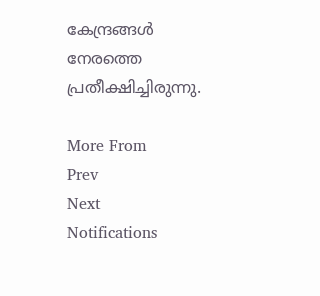കേന്ദ്രങ്ങള്‍ നേരത്തെ പ്രതീക്ഷിച്ചിരുന്നു.

More From
Prev
Next
Notifications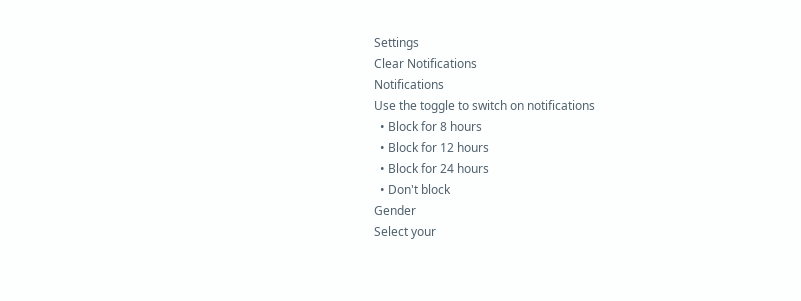Settings
Clear Notifications
Notifications
Use the toggle to switch on notifications
  • Block for 8 hours
  • Block for 12 hours
  • Block for 24 hours
  • Don't block
Gender
Select your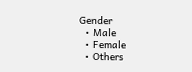Gender
  • Male
  • Female
  • Others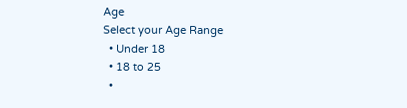Age
Select your Age Range
  • Under 18
  • 18 to 25
  •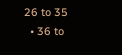26 to 35
  • 36 to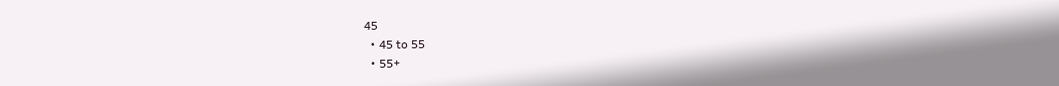45
  • 45 to 55
  • 55+